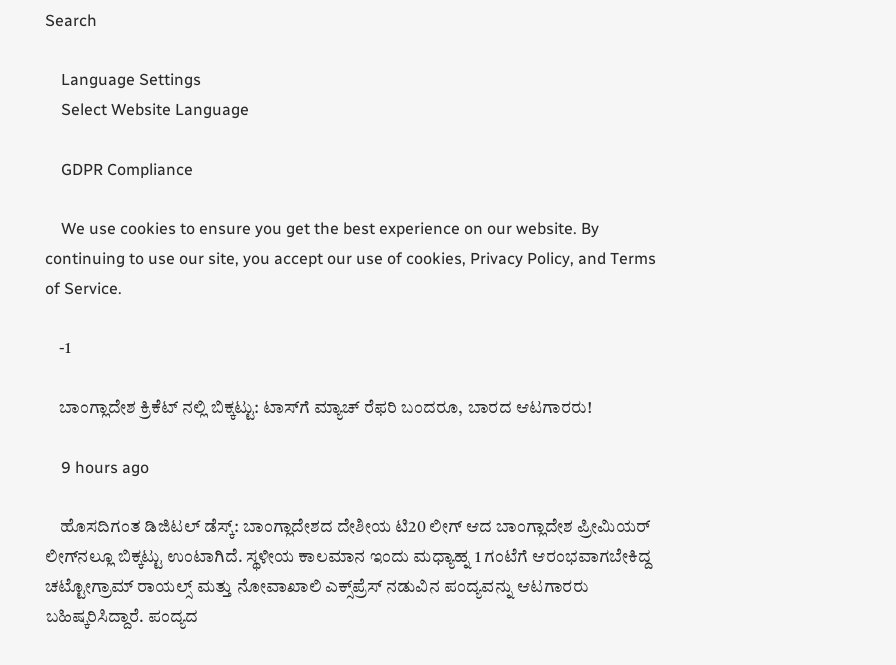Search

    Language Settings
    Select Website Language

    GDPR Compliance

    We use cookies to ensure you get the best experience on our website. By continuing to use our site, you accept our use of cookies, Privacy Policy, and Terms of Service.

    -1

    ಬಾಂಗ್ಲಾದೇಶ ಕ್ರಿಕೆಟ್ ನಲ್ಲಿ ಬಿಕ್ಕಟ್ಟು: ಟಾಸ್‌ಗೆ ಮ್ಯಾಚ್ ರೆಫರಿ ಬಂದರೂ, ಬಾರದ ಆಟಗಾರರು!

    9 hours ago

    ಹೊಸದಿಗಂತ ಡಿಜಿಟಲ್ ಡೆಸ್ಕ್: ಬಾಂಗ್ಲಾದೇಶದ ದೇಶೀಯ ಟಿ20 ಲೀಗ್ ಆದ ಬಾಂಗ್ಲಾದೇಶ ಪ್ರೀಮಿಯರ್ ಲೀಗ್‌ನಲ್ಲೂ ಬಿಕ್ಕಟ್ಟು ಉಂಟಾಗಿದೆ. ಸ್ಥಳೀಯ ಕಾಲಮಾನ ಇಂದು ಮಧ್ಯಾಹ್ನ 1 ಗಂಟೆಗೆ ಆರಂಭವಾಗಬೇಕಿದ್ದ ಚಟ್ಟೋಗ್ರಾಮ್ ರಾಯಲ್ಸ್ ಮತ್ತು ನೋವಾಖಾಲಿ ಎಕ್ಸ್‌ಪ್ರೆಸ್ ನಡುವಿನ ಪಂದ್ಯವನ್ನು ಆಟಗಾರರು ಬಹಿಷ್ಕರಿಸಿದ್ದಾರೆ. ಪಂದ್ಯದ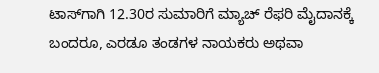ಟಾಸ್‌ಗಾಗಿ 12.30ರ ಸುಮಾರಿಗೆ ಮ್ಯಾಚ್ ರೆಫರಿ ಮೈದಾನಕ್ಕೆ ಬಂದರೂ, ಎರಡೂ ತಂಡಗಳ ನಾಯಕರು ಅಥವಾ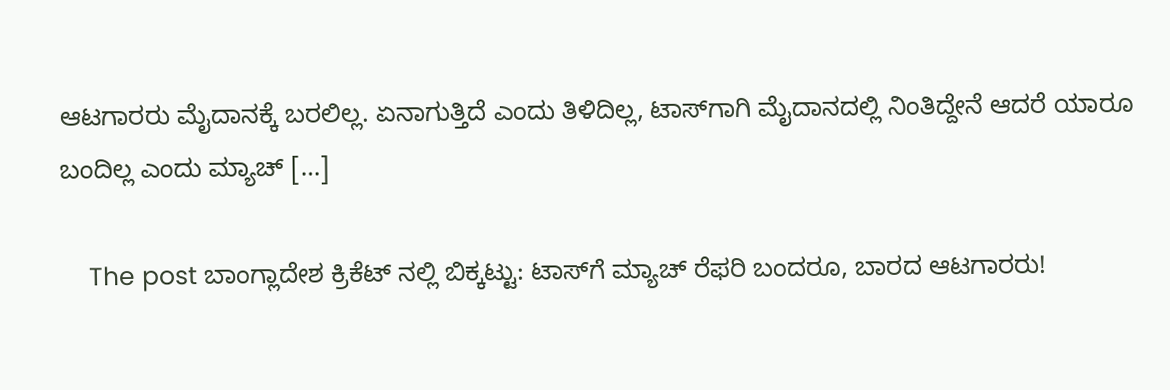ಆಟಗಾರರು ಮೈದಾನಕ್ಕೆ ಬರಲಿಲ್ಲ. ಏನಾಗುತ್ತಿದೆ ಎಂದು ತಿಳಿದಿಲ್ಲ, ಟಾಸ್‌ಗಾಗಿ ಮೈದಾನದಲ್ಲಿ ನಿಂತಿದ್ದೇನೆ ಆದರೆ ಯಾರೂ ಬಂದಿಲ್ಲ ಎಂದು ಮ್ಯಾಚ್ […]

    The post ಬಾಂಗ್ಲಾದೇಶ ಕ್ರಿಕೆಟ್ ನಲ್ಲಿ ಬಿಕ್ಕಟ್ಟು: ಟಾಸ್‌ಗೆ ಮ್ಯಾಚ್ ರೆಫರಿ ಬಂದರೂ, ಬಾರದ ಆಟಗಾರರು!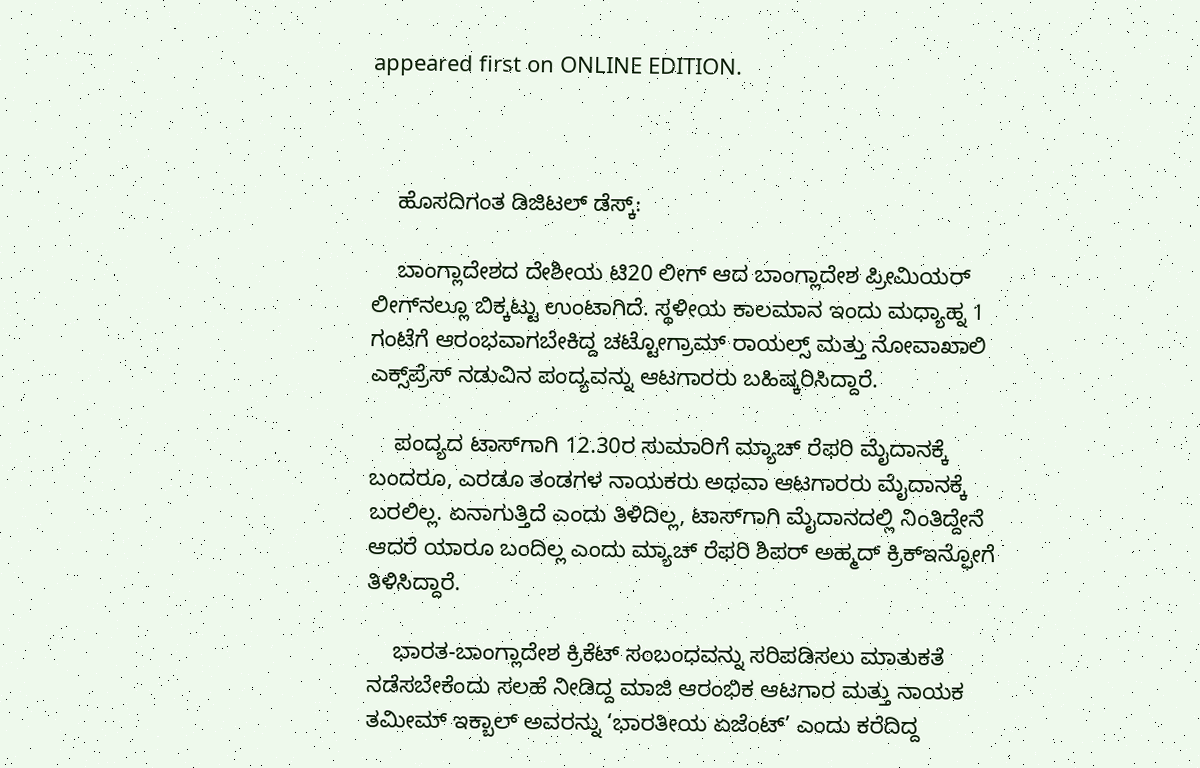appeared first on ONLINE EDITION.



    ಹೊಸದಿಗಂತ ಡಿಜಿಟಲ್ ಡೆಸ್ಕ್:

    ಬಾಂಗ್ಲಾದೇಶದ ದೇಶೀಯ ಟಿ20 ಲೀಗ್ ಆದ ಬಾಂಗ್ಲಾದೇಶ ಪ್ರೀಮಿಯರ್ ಲೀಗ್‌ನಲ್ಲೂ ಬಿಕ್ಕಟ್ಟು ಉಂಟಾಗಿದೆ. ಸ್ಥಳೀಯ ಕಾಲಮಾನ ಇಂದು ಮಧ್ಯಾಹ್ನ 1 ಗಂಟೆಗೆ ಆರಂಭವಾಗಬೇಕಿದ್ದ ಚಟ್ಟೋಗ್ರಾಮ್ ರಾಯಲ್ಸ್ ಮತ್ತು ನೋವಾಖಾಲಿ ಎಕ್ಸ್‌ಪ್ರೆಸ್ ನಡುವಿನ ಪಂದ್ಯವನ್ನು ಆಟಗಾರರು ಬಹಿಷ್ಕರಿಸಿದ್ದಾರೆ.

    ಪಂದ್ಯದ ಟಾಸ್‌ಗಾಗಿ 12.30ರ ಸುಮಾರಿಗೆ ಮ್ಯಾಚ್ ರೆಫರಿ ಮೈದಾನಕ್ಕೆ ಬಂದರೂ, ಎರಡೂ ತಂಡಗಳ ನಾಯಕರು ಅಥವಾ ಆಟಗಾರರು ಮೈದಾನಕ್ಕೆ ಬರಲಿಲ್ಲ. ಏನಾಗುತ್ತಿದೆ ಎಂದು ತಿಳಿದಿಲ್ಲ, ಟಾಸ್‌ಗಾಗಿ ಮೈದಾನದಲ್ಲಿ ನಿಂತಿದ್ದೇನೆ ಆದರೆ ಯಾರೂ ಬಂದಿಲ್ಲ ಎಂದು ಮ್ಯಾಚ್ ರೆಫರಿ ಶಿಪರ್ ಅಹ್ಮದ್ ಕ್ರಿಕ್‌ಇನ್ಫೋಗೆ ತಿಳಿಸಿದ್ದಾರೆ.

    ಭಾರತ-ಬಾಂಗ್ಲಾದೇಶ ಕ್ರಿಕೆಟ್ ಸಂಬಂಧವನ್ನು ಸರಿಪಡಿಸಲು ಮಾತುಕತೆ ನಡೆಸಬೇಕೆಂದು ಸಲಹೆ ನೀಡಿದ್ದ ಮಾಜಿ ಆರಂಭಿಕ ಆಟಗಾರ ಮತ್ತು ನಾಯಕ ತಮೀಮ್ ಇಕ್ಬಾಲ್ ಅವರನ್ನು ‘ಭಾರತೀಯ ಏಜೆಂಟ್’ ಎಂದು ಕರೆದಿದ್ದ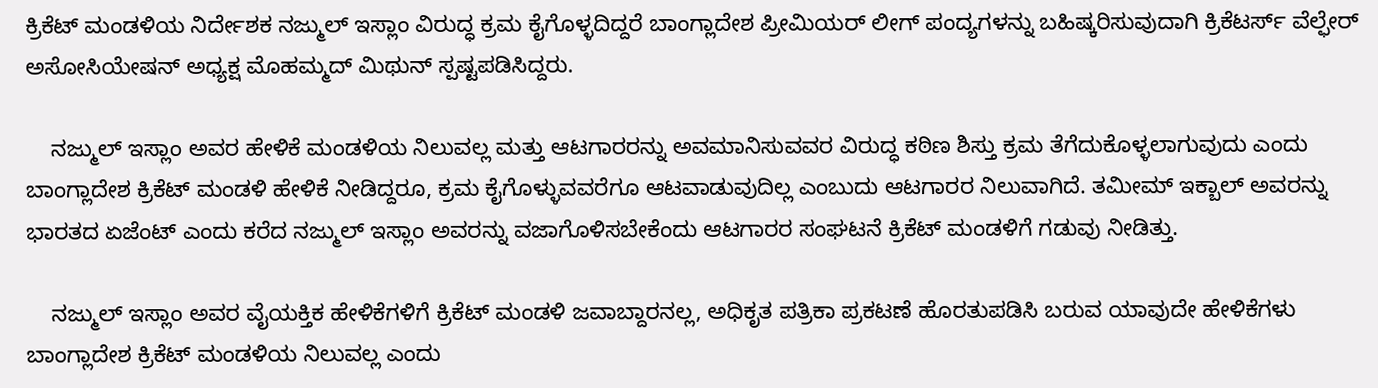ಕ್ರಿಕೆಟ್ ಮಂಡಳಿಯ ನಿರ್ದೇಶಕ ನಜ್ಮುಲ್ ಇಸ್ಲಾಂ ವಿರುದ್ಧ ಕ್ರಮ ಕೈಗೊಳ್ಳದಿದ್ದರೆ ಬಾಂಗ್ಲಾದೇಶ ಪ್ರೀಮಿಯರ್ ಲೀಗ್ ಪಂದ್ಯಗಳನ್ನು ಬಹಿಷ್ಕರಿಸುವುದಾಗಿ ಕ್ರಿಕೆಟರ್ಸ್ ವೆಲ್ಫೇರ್ ಅಸೋಸಿಯೇಷನ್ ಅಧ್ಯಕ್ಷ ಮೊಹಮ್ಮದ್ ಮಿಥುನ್ ಸ್ಪಷ್ಟಪಡಿಸಿದ್ದರು.

    ನಜ್ಮುಲ್ ಇಸ್ಲಾಂ ಅವರ ಹೇಳಿಕೆ ಮಂಡಳಿಯ ನಿಲುವಲ್ಲ ಮತ್ತು ಆಟಗಾರರನ್ನು ಅವಮಾನಿಸುವವರ ವಿರುದ್ಧ ಕಠಿಣ ಶಿಸ್ತು ಕ್ರಮ ತೆಗೆದುಕೊಳ್ಳಲಾಗುವುದು ಎಂದು ಬಾಂಗ್ಲಾದೇಶ ಕ್ರಿಕೆಟ್ ಮಂಡಳಿ ಹೇಳಿಕೆ ನೀಡಿದ್ದರೂ, ಕ್ರಮ ಕೈಗೊಳ್ಳುವವರೆಗೂ ಆಟವಾಡುವುದಿಲ್ಲ ಎಂಬುದು ಆಟಗಾರರ ನಿಲುವಾಗಿದೆ. ತಮೀಮ್ ಇಕ್ಬಾಲ್ ಅವರನ್ನು ಭಾರತದ ಏಜೆಂಟ್ ಎಂದು ಕರೆದ ನಜ್ಮುಲ್ ಇಸ್ಲಾಂ ಅವರನ್ನು ವಜಾಗೊಳಿಸಬೇಕೆಂದು ಆಟಗಾರರ ಸಂಘಟನೆ ಕ್ರಿಕೆಟ್ ಮಂಡಳಿಗೆ ಗಡುವು ನೀಡಿತ್ತು.

    ನಜ್ಮುಲ್ ಇಸ್ಲಾಂ ಅವರ ವೈಯಕ್ತಿಕ ಹೇಳಿಕೆಗಳಿಗೆ ಕ್ರಿಕೆಟ್ ಮಂಡಳಿ ಜವಾಬ್ದಾರನಲ್ಲ, ಅಧಿಕೃತ ಪತ್ರಿಕಾ ಪ್ರಕಟಣೆ ಹೊರತುಪಡಿಸಿ ಬರುವ ಯಾವುದೇ ಹೇಳಿಕೆಗಳು ಬಾಂಗ್ಲಾದೇಶ ಕ್ರಿಕೆಟ್ ಮಂಡಳಿಯ ನಿಲುವಲ್ಲ ಎಂದು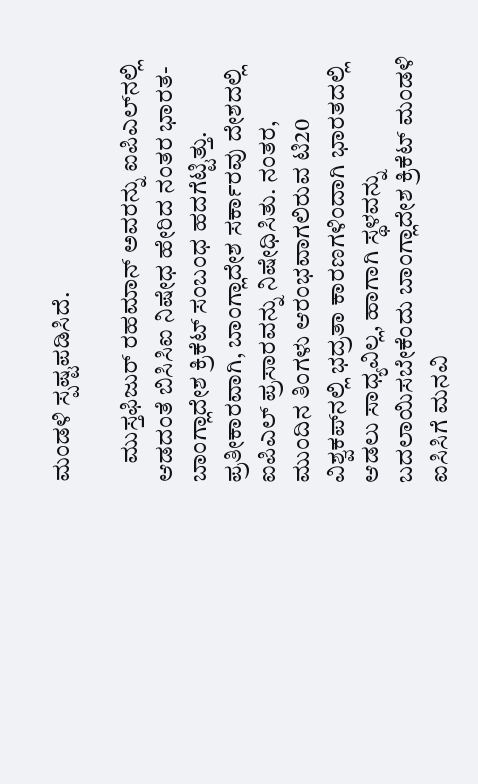ಮಂಡಳಿ ಸ್ಪಷ್ಟಪಡಿಸಿದೆ.

    ಮುಸ್ತಫಿಜುರ್ ರಹಮಾನ್ ಅವರನ್ನು ಐಪಿಎಲ್‌ನಲ್ಲಿ ಆಡದಂತೆ ಬಿಸಿಸಿಐ ನಿಷೇಧ ಹೇರಿದ ನಂತರ ಭಾರತ-ಬಾಂಗ್ಲಾದೇಶ ಕ್ರಿಕೆಟ್ ಸಂಬಂಧ ಹದಗೆಟ್ಟಿತ್ತು. ಪ್ರತೀಕಾರವಾಗಿ, ಬಾಂಗ್ಲಾದೇಶ ಸರ್ಕಾರವು ದೇಶದಲ್ಲಿ ಐಪಿಎಲ್ ಪ್ರಸಾರವನ್ನು ನಿಷೇಧಿಸಿತು. ನಂತರ, ಮುಂದಿನ ತಿಂಗಳು ಆರಂಭವಾಗಲಿರುವ ಟಿ20 ವಿಶ್ವಕಪ್‌ನಲ್ಲಿ ಭದ್ರತಾ ಕಾರಣಗಳಿಂದಾಗಿ ಭಾರತದಲ್ಲಿ ಆಡಲು ಸಾಧ್ಯವಿಲ್ಲ, ಹಾಗಾಗಿ ಸ್ಥಳವನ್ನು ಬದಲಾಯಿಸಬೇಕೆಂದು ಬಾಂಗ್ಲಾದೇಶ ಕ್ರಿಕೆಟ್ ಮಂಡಳಿ ಐಸಿಸಿಗೆ ಮನವಿ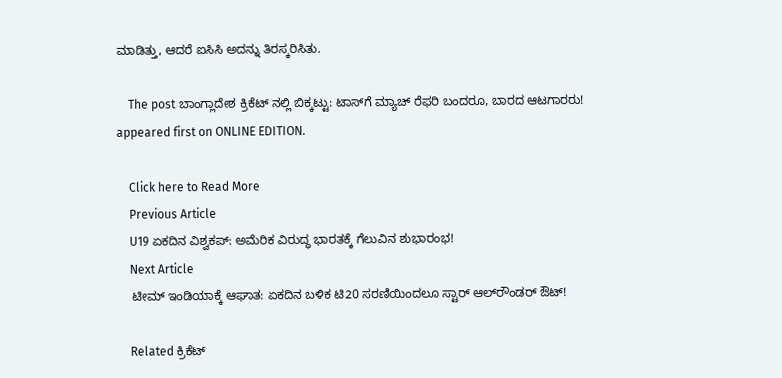ಮಾಡಿತ್ತು, ಆದರೆ ಐಸಿಸಿ ಅದನ್ನು ತಿರಸ್ಕರಿಸಿತು.

    The post ಬಾಂಗ್ಲಾದೇಶ ಕ್ರಿಕೆಟ್ ನಲ್ಲಿ ಬಿಕ್ಕಟ್ಟು: ಟಾಸ್‌ಗೆ ಮ್ಯಾಚ್ ರೆಫರಿ ಬಂದರೂ, ಬಾರದ ಆಟಗಾರರು! appeared first on ONLINE EDITION.

    Click here to Read More
    Previous Article
    U19 ಏಕದಿನ ವಿಶ್ವಕಪ್: ಅಮೆರಿಕ ವಿರುದ್ಧ ಭಾರತಕ್ಕೆ ಗೆಲುವಿನ ಶುಭಾರಂಭ!
    Next Article
    ಟೀಮ್ ಇಂಡಿಯಾಕ್ಕೆ ಆಘಾತ: ಏಕದಿನ ಬಳಿಕ ಟಿ20 ಸರಣಿಯಿಂದಲೂ ಸ್ಟಾರ್ ಆಲ್‌ರೌಂಡರ್ ಔಟ್!

    Related ಕ್ರಿಕೆಟ್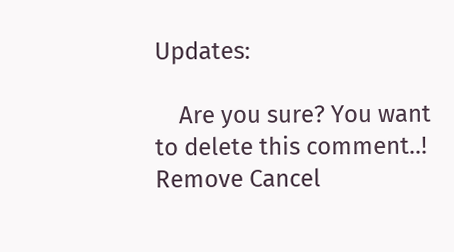Updates:

    Are you sure? You want to delete this comment..! Remove Cancel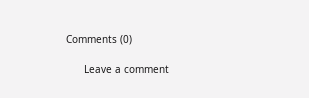Comments (0)

      Leave a comment